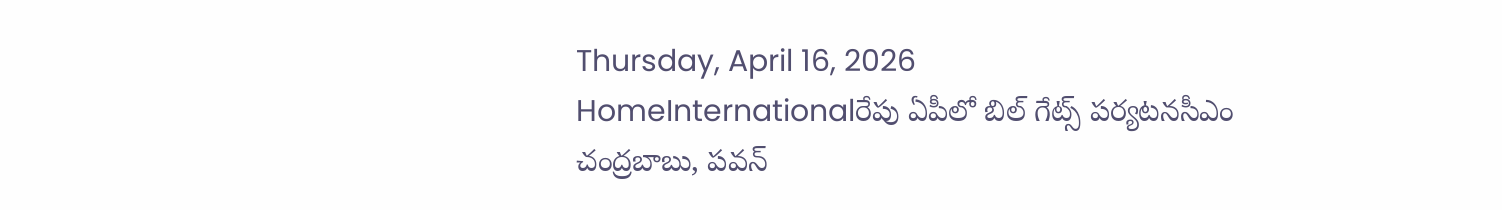Thursday, April 16, 2026
HomeInternationalరేపు ఏపీలో బిల్ గేట్స్ పర్యటనసీఎం చంద్రబాబు, పవన్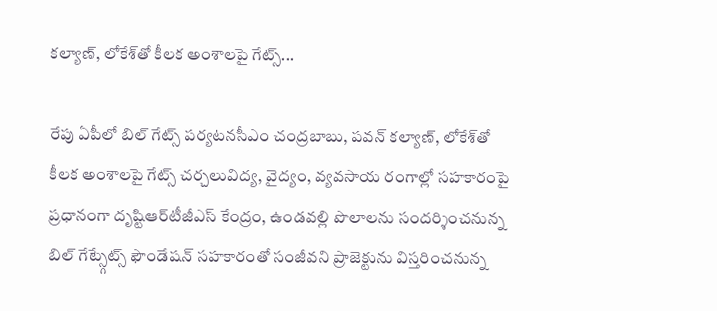కల్యాణ్, లోకేశ్‌తో కీలక అంశాలపై గేట్స్...

రేపు ఏపీలో బిల్ గేట్స్ పర్యటనసీఎం చంద్రబాబు, పవన్ కల్యాణ్, లోకేశ్‌తో కీలక అంశాలపై గేట్స్ చర్చలువిద్య, వైద్యం, వ్యవసాయ రంగాల్లో సహకారంపై ప్రధానంగా దృష్టిఆర్‌టీజీఎస్ కేంద్రం, ఉండవల్లి పొలాలను సందర్శించనున్న బిల్ గేట్స్గేట్స్ ఫౌండేషన్ సహకారంతో సంజీవని ప్రాజెక్టును విస్తరించనున్న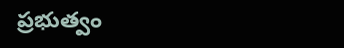ప్రభుత్వం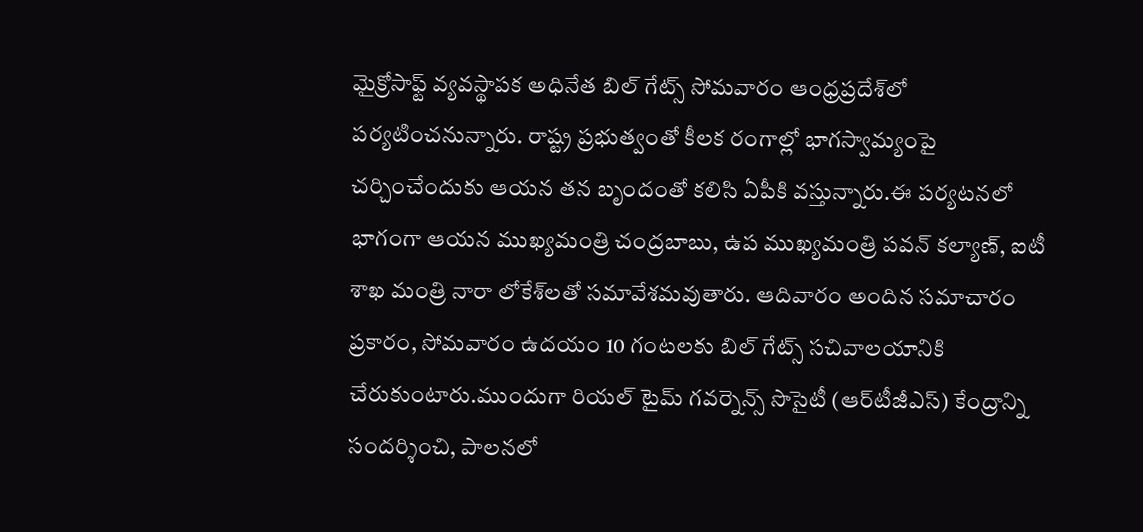మైక్రోసాఫ్ట్ వ్యవస్థాపక అధినేత బిల్ గేట్స్ సోమవారం ఆంధ్రప్రదేశ్‌లో పర్యటించనున్నారు. రాష్ట్ర ప్రభుత్వంతో కీలక రంగాల్లో భాగస్వామ్యంపై చర్చించేందుకు ఆయన తన బృందంతో కలిసి ఏపీకి వస్తున్నారు.ఈ పర్యటనలో భాగంగా ఆయన ముఖ్యమంత్రి చంద్రబాబు, ఉప ముఖ్యమంత్రి పవన్ కల్యాణ్, ఐటీ శాఖ మంత్రి నారా లోకేశ్‌లతో సమావేశమవుతారు. ఆదివారం అందిన సమాచారం ప్రకారం, సోమవారం ఉదయం 10 గంటలకు బిల్ గేట్స్ సచివాలయానికి చేరుకుంటారు.ముందుగా రియల్ టైమ్ గవర్నెన్స్ సొసైటీ (ఆర్‌టీజీఎస్) కేంద్రాన్ని సందర్శించి, పాలనలో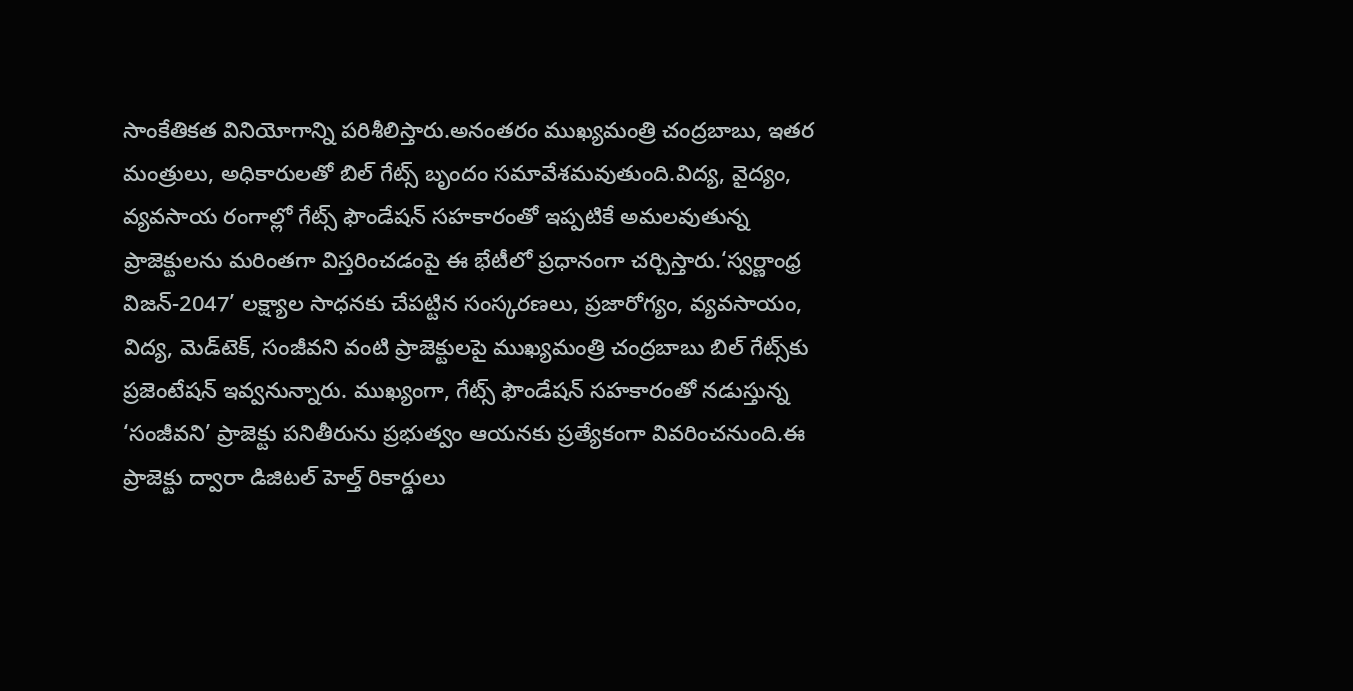సాంకేతికత వినియోగాన్ని పరిశీలిస్తారు.అనంతరం ముఖ్యమంత్రి చంద్రబాబు, ఇతర మంత్రులు, అధికారులతో బిల్ గేట్స్ బృందం సమావేశమవుతుంది.విద్య, వైద్యం, వ్యవసాయ రంగాల్లో గేట్స్ ఫౌండేషన్ సహకారంతో ఇప్పటికే అమలవుతున్న ప్రాజెక్టులను మరింతగా విస్తరించడంపై ఈ భేటీలో ప్రధానంగా చర్చిస్తారు.‘స్వర్ణాంధ్ర విజన్-2047’ లక్ష్యాల సాధనకు చేపట్టిన సంస్కరణలు, ప్రజారోగ్యం, వ్యవసాయం, విద్య, మెడ్‌టెక్, సంజీవని వంటి ప్రాజెక్టులపై ముఖ్యమంత్రి చంద్రబాబు బిల్ గేట్స్‌కు ప్రజెంటేషన్ ఇవ్వనున్నారు. ముఖ్యంగా, గేట్స్ ఫౌండేషన్ సహకారంతో నడుస్తున్న ‘సంజీవని’ ప్రాజెక్టు పనితీరును ప్రభుత్వం ఆయనకు ప్రత్యేకంగా వివరించనుంది.ఈ ప్రాజెక్టు ద్వారా డిజిటల్ హెల్త్ రికార్డులు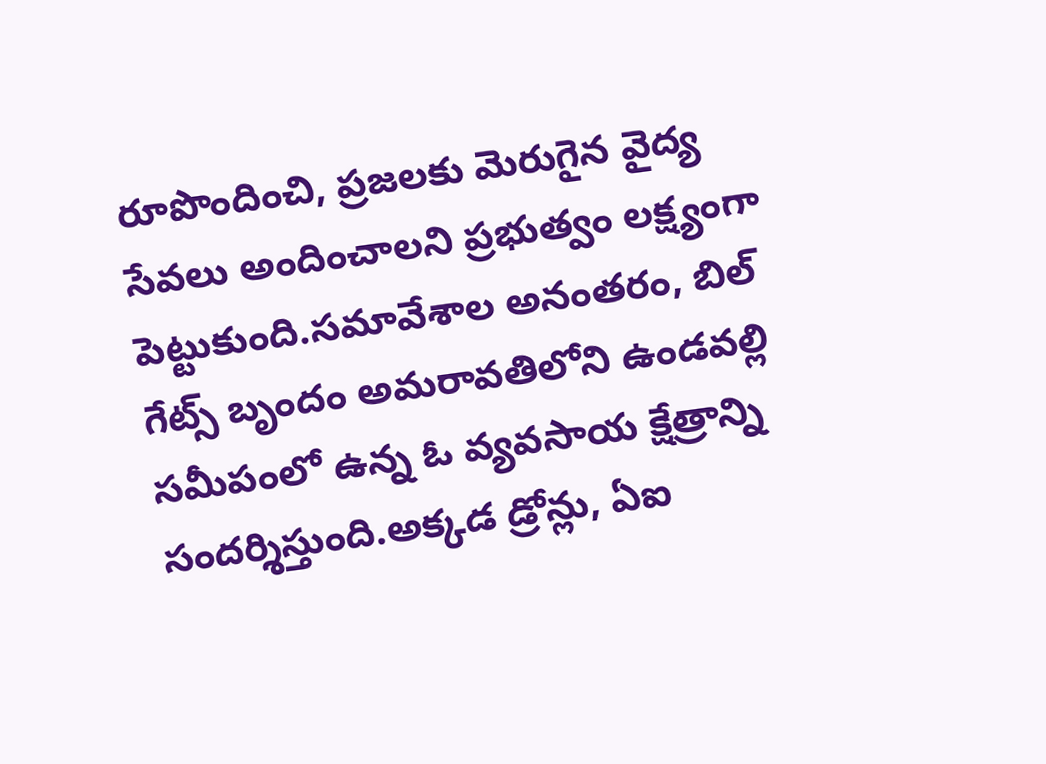రూపొందించి, ప్రజలకు మెరుగైన వైద్య సేవలు అందించాలని ప్రభుత్వం లక్ష్యంగా పెట్టుకుంది.సమావేశాల అనంతరం, బిల్ గేట్స్ బృందం అమరావతిలోని ఉండవల్లి సమీపంలో ఉన్న ఓ వ్యవసాయ క్షేత్రాన్ని సందర్శిస్తుంది.అక్కడ డ్రోన్లు, ఏఐ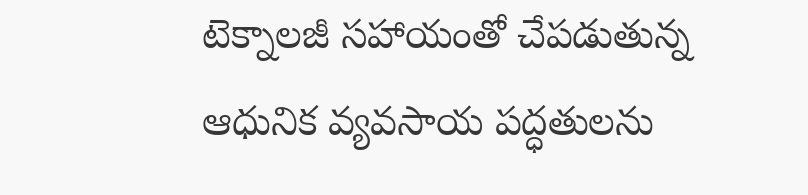టెక్నాలజీ సహాయంతో చేపడుతున్న ఆధునిక వ్యవసాయ పద్ధతులను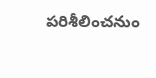పరిశీలించనుం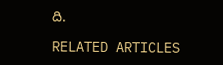ది.

RELATED ARTICLES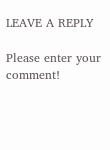LEAVE A REPLY

Please enter your comment!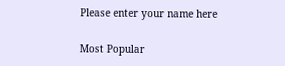Please enter your name here

Most Popular